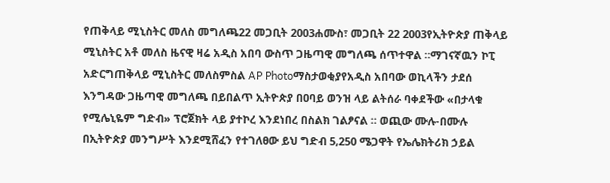የጠቅላይ ሚኒስትር መለስ መግለጫ22 መጋቢት 2003ሐሙስ፣ መጋቢት 22 2003የኢትዮጵያ ጠቅላይ ሚኒስትር አቶ መለስ ዜናዊ ዛሬ አዲስ አበባ ውስጥ ጋዜጣዊ መግለጫ ሰጥተዋል ።ማገናኛዉን ኮፒ አድርግጠቅላይ ሚኒስትር መለስምስል AP Photoማስታወቂያየአዲስ አበባው ወኪላችን ታደሰ እንግዳው ጋዜጣዊ መግለጫ በይበልጥ ኢትዮጵያ በዐባይ ወንዝ ላይ ልትሰራ ባቀደችው «በታላቁ የሚሌኒዬም ግድብ» ፕሮጀክት ላይ ያተኮረ እንደነበረ በስልክ ገልፆናል ። ወጪው ሙሉ-በሙሉ በኢትዮጵያ መንግሥት እንደሚሸፈን የተገለፀው ይህ ግድብ 5,250 ሜጋዋት የኤሌክትሪክ ኃይል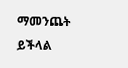ማመንጨት ይችላል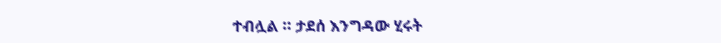ተብሏል ። ታደሰ እንግዳው ሂሩት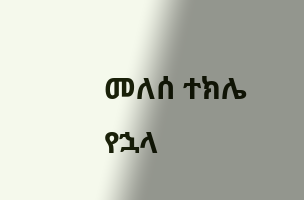መለሰ ተክሌ የኋላ